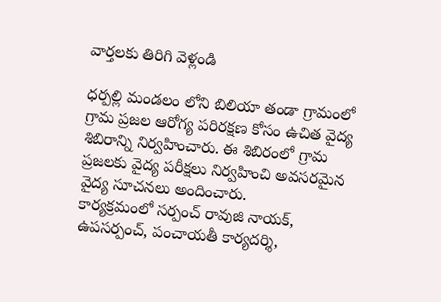వార్తలకు తిరిగి వెళ్లండి

ధర్పల్లి మండలం లోని బిలియా తండా గ్రామంలో గ్రామ ప్రజల ఆరోగ్య పరిరక్షణ కోసం ఉచిత వైద్య శిబిరాన్ని నిర్వహించారు. ఈ శిబిరంలో గ్రామ ప్రజలకు వైద్య పరీక్షలు నిర్వహించి అవసరమైన వైద్య సూచనలు అందించారు.
కార్యక్రమంలో సర్పంచ్ రావుజి నాయక్, ఉపసర్పంచ్, పంచాయతీ కార్యదర్శి,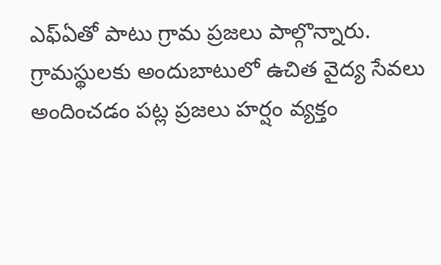ఎఫ్ఏతో పాటు గ్రామ ప్రజలు పాల్గొన్నారు. గ్రామస్థులకు అందుబాటులో ఉచిత వైద్య సేవలు అందించడం పట్ల ప్రజలు హర్షం వ్యక్తం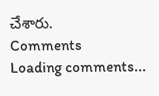చేశారు.
Comments
Loading comments...